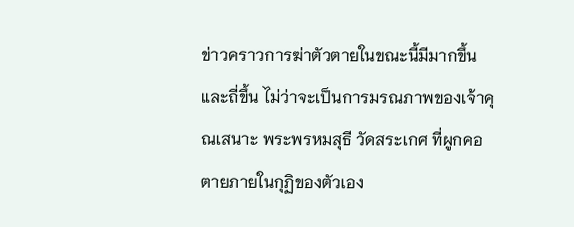ข่าวคราวการฆ่าตัวตายในขณะนี้มีมากขึ้นและถี่ขึ้น ไม่ว่าจะเป็นการมรณภาพของเจ้าคุณเสนาะ พระพรหมสุธี วัดสระเกศ ที่ผูกคอตายภายในกุฏิของตัวเอง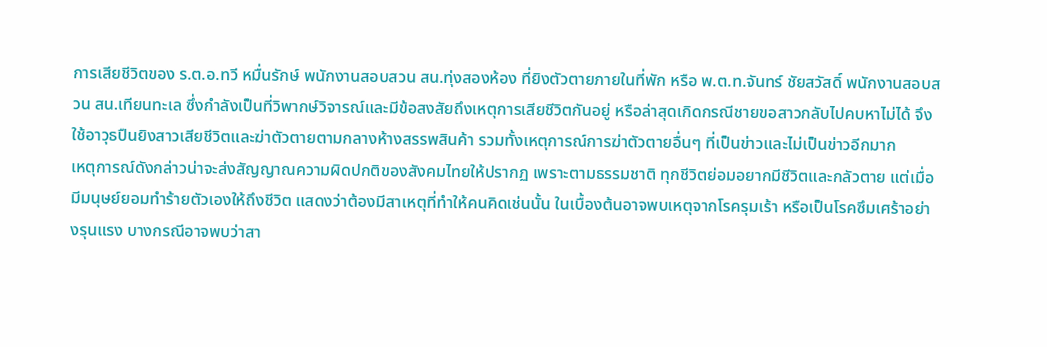การเสียชีวิตของ ร.ต.อ.ทวี หมื่นรักษ์ พนักงานสอบสวน สน.ทุ่งสองห้อง ที่ยิงตัวตายภายในที่พัก หรือ พ.ต.ท.จันทร์ ชัยสวัสดิ์ พนักงานสอบสวน สน.เทียนทะเล ซึ่งกำลังเป็นที่วิพากษ์วิจารณ์และมีข้อสงสัยถึงเหตุการเสียชีวิตกันอยู่ หรือล่าสุดเกิดกรณีชายขอสาวกลับไปคบหาไม่ได้ จึงใช้อาวุธปืนยิงสาวเสียชีวิตและฆ่าตัวตายตามกลางห้างสรรพสินค้า รวมทั้งเหตุการณ์การฆ่าตัวตายอื่นๆ ที่เป็นข่าวและไม่เป็นข่าวอีกมาก
เหตุการณ์ดังกล่าวน่าจะส่งสัญญาณความผิดปกติของสังคมไทยให้ปรากฏ เพราะตามธรรมชาติ ทุกชีวิตย่อมอยากมีชีวิตและกลัวตาย แต่เมื่อมีมนุษย์ยอมทำร้ายตัวเองให้ถึงชีวิต แสดงว่าต้องมีสาเหตุที่ทำให้คนคิดเช่นนั้น ในเบื้องต้นอาจพบเหตุจากโรครุมเร้า หรือเป็นโรคซึมเศร้าอย่างรุนแรง บางกรณีอาจพบว่าสา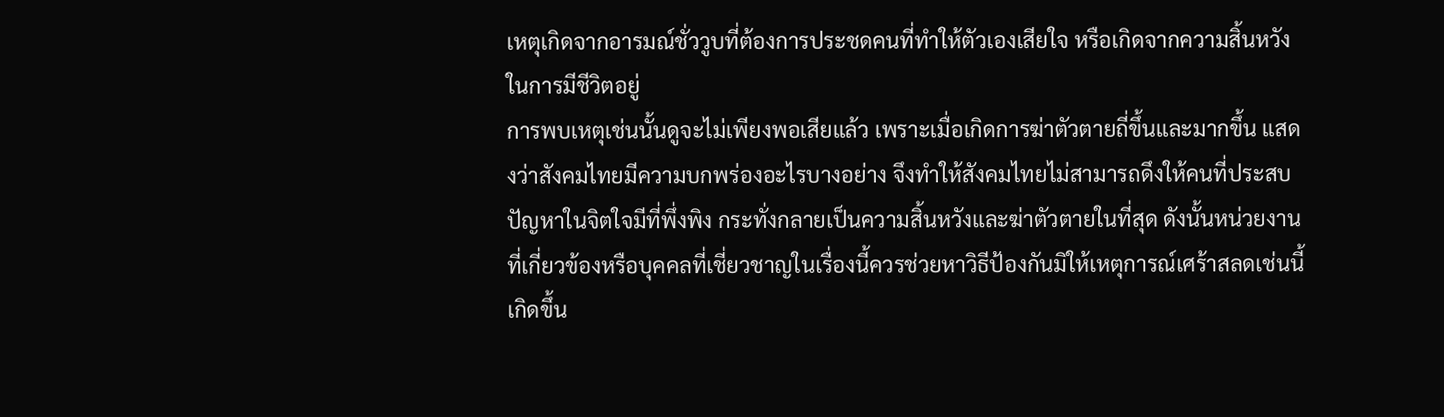เหตุเกิดจากอารมณ์ชั่ววูบที่ต้องการประชดคนที่ทำให้ตัวเองเสียใจ หรือเกิดจากความสิ้นหวังในการมีชีวิตอยู่
การพบเหตุเช่นนั้นดูจะไม่เพียงพอเสียแล้ว เพราะเมื่อเกิดการฆ่าตัวตายถี่ขึ้นและมากขึ้น แสดงว่าสังคมไทยมีความบกพร่องอะไรบางอย่าง จึงทำให้สังคมไทยไม่สามารถดึงให้คนที่ประสบปัญหาในจิตใจมีที่พึ่งพิง กระทั่งกลายเป็นความสิ้นหวังและฆ่าตัวตายในที่สุด ดังนั้นหน่วยงานที่เกี่ยวข้องหรือบุคคลที่เชี่ยวชาญในเรื่องนี้ควรช่วยหาวิธีป้องกันมิให้เหตุการณ์เศร้าสลดเช่นนี้เกิดขึ้น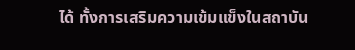ได้ ทั้งการเสริมความเข้มแข็งในสถาบัน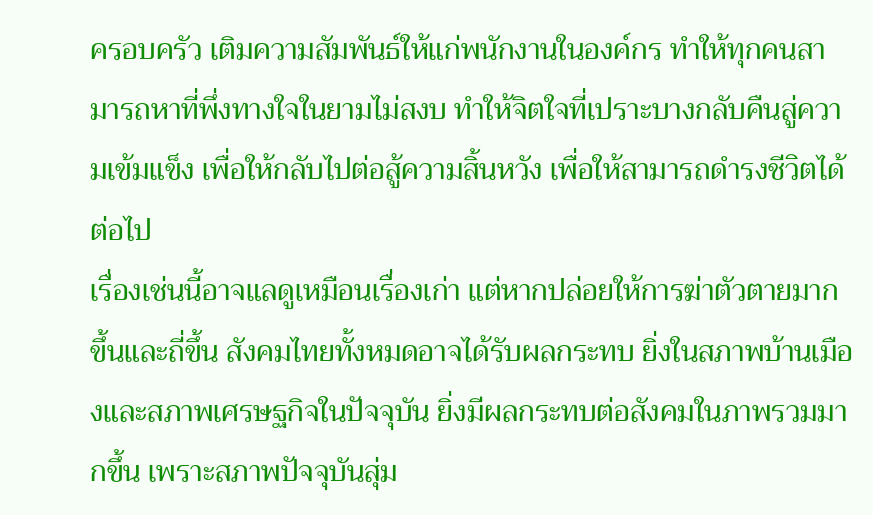ครอบครัว เติมความสัมพันธ์ให้แก่พนักงานในองค์กร ทำให้ทุกคนสามารถหาที่พึ่งทางใจในยามไม่สงบ ทำให้จิตใจที่เปราะบางกลับคืนสู่ความเข้มแข็ง เพื่อให้กลับไปต่อสู้ความสิ้นหวัง เพื่อให้สามารถดำรงชีวิตได้ต่อไป
เรื่องเช่นนี้อาจแลดูเหมือนเรื่องเก่า แต่หากปล่อยให้การฆ่าตัวตายมากขึ้นและถี่ขึ้น สังคมไทยทั้งหมดอาจได้รับผลกระทบ ยิ่งในสภาพบ้านเมืองและสภาพเศรษฐกิจในปัจจุบัน ยิ่งมีผลกระทบต่อสังคมในภาพรวมมากขึ้น เพราะสภาพปัจจุบันสุ่ม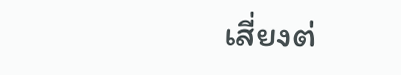เสี่ยงต่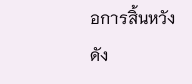อการสิ้นหวัง ดัง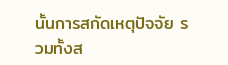นั้นการสกัดเหตุปัจจัย รวมทั้งส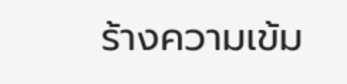ร้างความเข้ม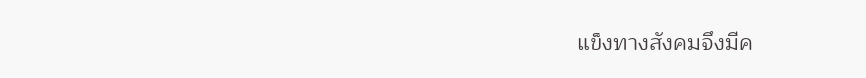แข็งทางสังคมจึงมีค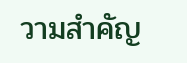วามสำคัญ